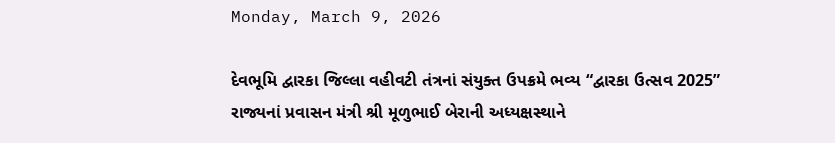Monday, March 9, 2026

દેવભૂમિ દ્વારકા જિલ્લા વહીવટી તંત્રનાં સંયુક્ત ઉપક્રમે ભવ્ય “દ્વારકા ઉત્સવ 2025” રાજ્યનાં પ્રવાસન મંત્રી શ્રી મૂળુભાઈ બેરાની અધ્યક્ષસ્થાને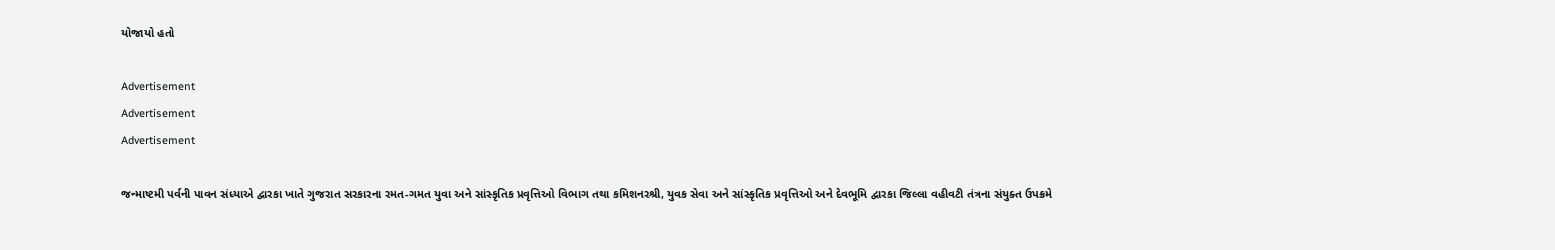યોજાયો હતો

Advertisement
Advertisement
Advertisement

જન્માષ્ટમી પર્વની પાવન સંધ્યાએ દ્વારકા ખાતે ગુજરાત સરકારના રમત-ગમત યુવા અને સાંસ્કૃતિક પ્રવૃત્તિઓ વિભાગ તથા કમિશનરશ્રી, યુવક સેવા અને સાંસ્કૃતિક પ્રવૃત્તિઓ અને દેવભૂમિ દ્વારકા જિલ્લા વહીવટી તંત્રના સંયુક્ત ઉપક્રમે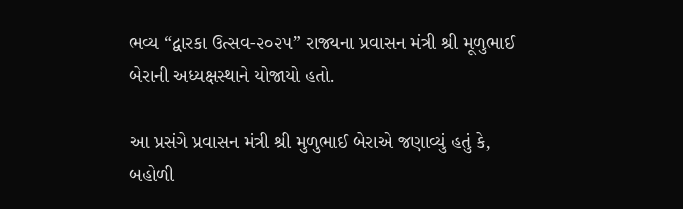ભવ્ય “દ્વારકા ઉત્સવ-૨૦૨૫” રાજ્યના પ્રવાસન મંત્રી શ્રી મૂળુભાઈ બેરાની અધ્યક્ષસ્થાને યોજાયો હતો.

આ પ્રસંગે પ્રવાસન મંત્રી શ્રી મુળુભાઈ બેરાએ જણાવ્યું હતું કે, બહોળી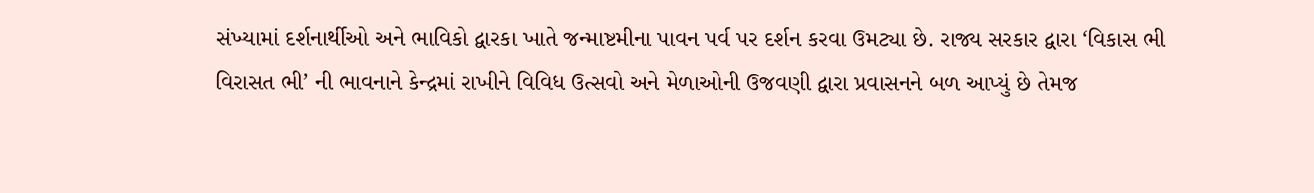સંખ્યામાં દર્શનાર્થીઓ અને ભાવિકો દ્વારકા ખાતે જન્માષ્ટમીના પાવન પર્વ પર દર્શન કરવા ઉમટ્યા છે. રાજ્ય સરકાર દ્વારા ‘વિકાસ ભી વિરાસત ભી’ ની ભાવનાને કેન્દ્રમાં રાખીને વિવિધ ઉત્સવો અને મેળાઓની ઉજવણી દ્વારા પ્રવાસનને બળ આપ્યું છે તેમજ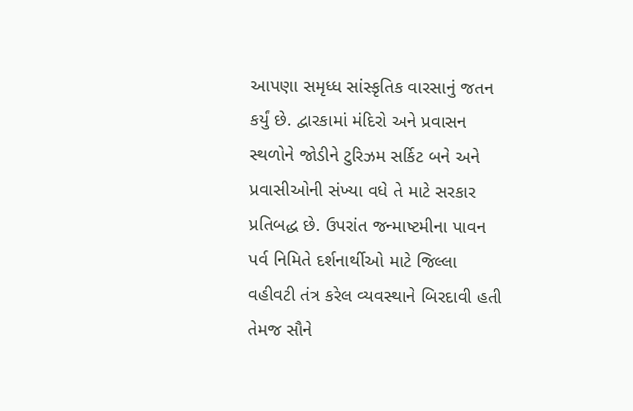આપણા સમૃધ્ધ સાંસ્કૃતિક વારસાનું જતન કર્યું છે. દ્વારકામાં મંદિરો અને પ્રવાસન સ્થળોને જોડીને ટુરિઝમ સર્કિટ બને અને પ્રવાસીઓની સંખ્યા વધે તે માટે સરકાર પ્રતિબદ્ધ છે. ઉપરાંત જન્માષ્ટમીના પાવન પર્વ નિમિતે દર્શનાર્થીઓ માટે જિલ્લા વહીવટી તંત્ર કરેલ વ્યવસ્થાને બિરદાવી હતી તેમજ સૌને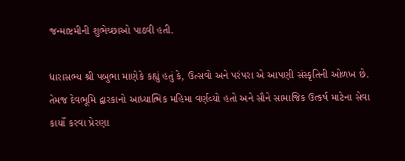જન્માષ્ટમીની શુભેચ્છાઓ પાઠવી હતી.

ધારાસભ્ય શ્રી પબુભા માણેકે કહ્યું હતું કે, ઉત્સવો અને પરંપરા એ આપણી સંસ્કૃતિની ઓળખ છે. તેમજ દેવભૂમિ દ્વારકાનો આધ્યાત્મિક મહિમા વર્ણવ્યો હતો અને સૌને સામાજિક ઉત્કર્ષ માટેના સેવા કાર્યો કરવા પ્રેરણા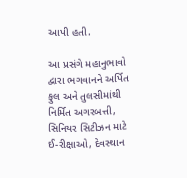આપી હતી.

આ પ્રસંગે મહાનુભાવો દ્વારા ભગવાનને અર્પિત ફુલ અને તુલસીમાંથી નિર્મિત અગરબત્તી, સિનિયર સિટીઝન માટે ઈ-રીક્ષાઓ, દેવસ્થાન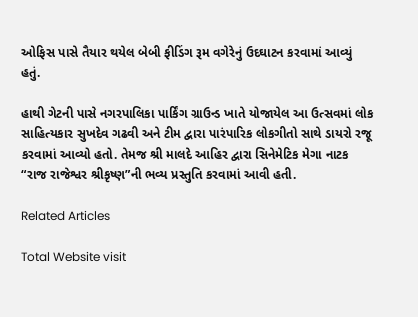ઓફિસ પાસે તૈયાર થયેલ બેબી ફીડિંગ રૂમ વગેરેનું ઉદઘાટન કરવામાં આવ્યું હતું.

હાથી ગેટની પાસે નગરપાલિકા પાર્કિંગ ગ્રાઉન્ડ ખાતે યોજાયેલ આ ઉત્સવમાં લોક સાહિત્યકાર સુખદેવ ગઢવી અને ટીમ દ્વારા પારંપારિક લોકગીતો સાથે ડાયરો રજૂ કરવામાં આવ્યો હતો. તેમજ શ્રી માલદે આહિર દ્વારા સિનેમેટિક મેગા નાટક “રાજ રાજેશ્વર શ્રીકૃષ્ણ”ની ભવ્ય પ્રસ્તુતિ કરવામાં આવી હતી.

Related Articles

Total Website visit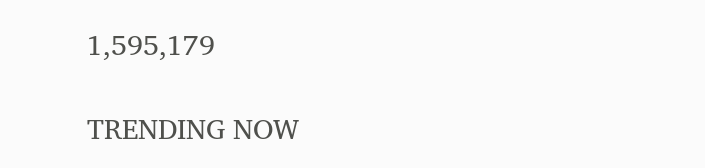1,595,179

TRENDING NOW